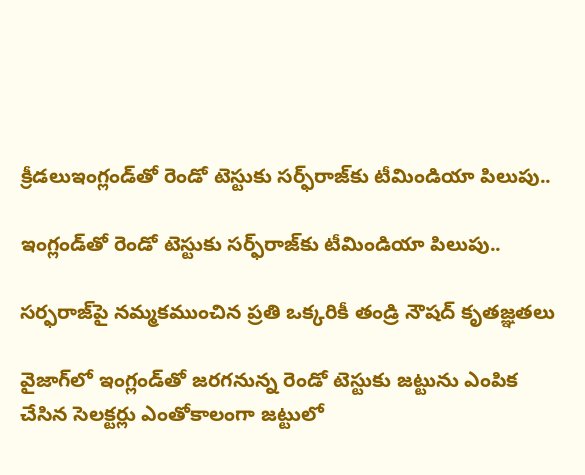క్రీడలుఇంగ్లండ్‌తో రెండో టెస్టుకు సర్ఫ్‌రాజ్‌కు టీమిండియా పిలుపు..

ఇంగ్లండ్‌తో రెండో టెస్టుకు సర్ఫ్‌రాజ్‌కు టీమిండియా పిలుపు..

సర్ఫరాజ్‌పై నమ్మకముంచిన ప్రతి ఒక్కరికీ తండ్రి నౌషద్ కృతజ్ఞతలు

వైజాగ్‌లో ఇంగ్లండ్‌తో జరగనున్న రెండో టెస్టుకు జట్టును ఎంపిక చేసిన సెలక్టర్లు ఎంతోకాలంగా జట్టులో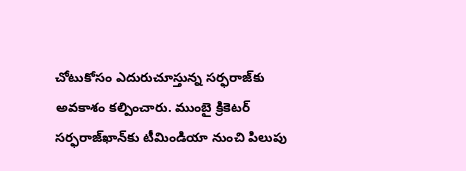చోటుకోసం ఎదురుచూస్తున్న సర్ఫరాజ్‌కు అవకాశం కల్పించారు. ముంబై క్రికెటర్ సర్ఫరాజ్‌ఖాన్‌కు టీమిండియా నుంచి పిలుపు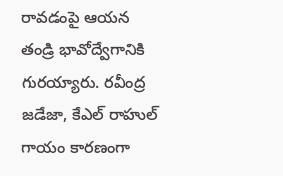రావడంపై ఆయన తండ్రి భావోద్వేగానికి గురయ్యారు. రవీంద్ర జడేజా, కేఎల్ రాహుల్‌ గాయం కారణంగా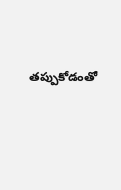తప్పుకోడంతో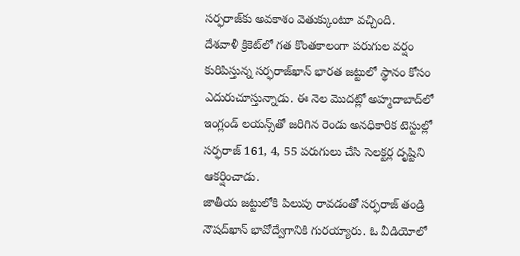సర్ఫరాజ్‌కు అవకాశం వెతుక్కుంటూ వచ్చింది.
దేశవాళీ క్రికెట్‌లో గత కొంతకాలంగా పరుగుల వర్షం కురిపిస్తున్న సర్ఫరాజ్‌ఖాన్ భారత జట్టులో స్థానం కోసం ఎదురుచూస్తున్నాడు. ఈ నెల మొదట్లో అహ్మదాబాద్‌లో ఇంగ్లండ్ లయన్స్‌తో జరిగిన రెండు అనధికారిక టెస్టుల్లో సర్ఫరాజ్ 161, 4, 55 పరుగులు చేసి సెలక్టర్ల దృష్టిని ఆకర్షించాడు.
జాతీయ జట్టులోకి పిలుపు రావడంతో సర్ఫరాజ్ తండ్రి నౌషద్‌ఖాన్ భావోద్వేగానికి గురయ్యారు. ఓ వీడియోలో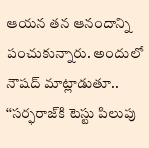ఆయన తన ఆనందాన్ని పంచుకున్నారు. అందులో నౌషద్ మాట్లాడుతూ.. ‘‘సర్ఫరాజ్‌కి టెస్టు పిలుపు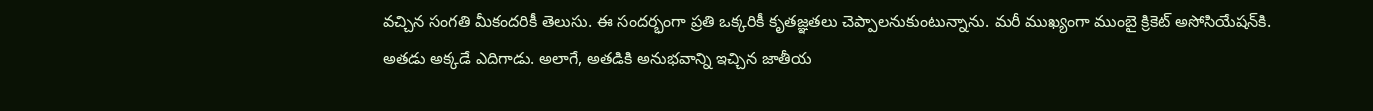వచ్చిన సంగతి మీకందరికీ తెలుసు. ఈ సందర్భంగా ప్రతి ఒక్కరికీ కృతజ్ఞతలు చెప్పాలనుకుంటున్నాను. మరీ ముఖ్యంగా ముంబై క్రికెట్ అసోసియేషన్‌కి. అతడు అక్కడే ఎదిగాడు. అలాగే, అతడికి అనుభవాన్ని ఇచ్చిన జాతీయ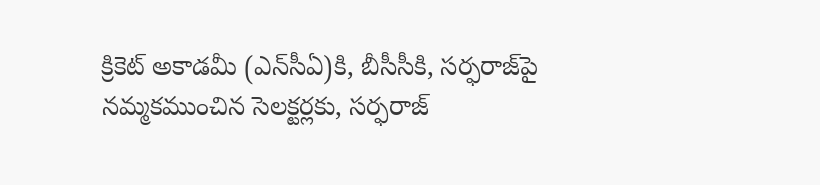క్రికెట్ అకాడమీ (ఎన్‌సీఏ)కి, బీసీసీకి, సర్ఫరాజ్‌పై నమ్మకముంచిన సెలక్టర్లకు, సర్ఫరాజ్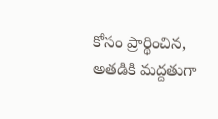కోసం ప్రార్థించిన, అతడికి మద్దతుగా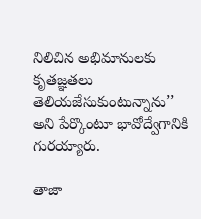నిలిచిన అభిమానులకు కృతజ్ఞతలు తెలియజేసుకుంటున్నాను’’ అని పేర్కొంటూ భావోద్వేగానికి గురయ్యారు.

తాజా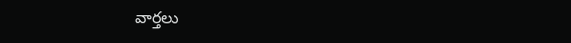వార్తలు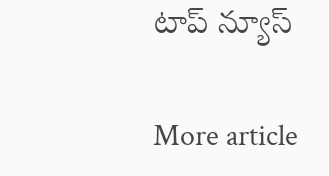టాప్ న్యూస్

More article